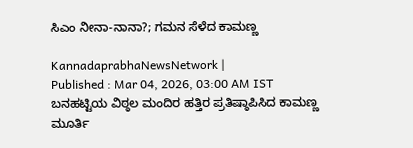ಸಿಎಂ ನೀನಾ-ನಾನಾ?; ಗಮನ ಸೆಳೆದ ಕಾಮಣ್ಣ

KannadaprabhaNewsNetwork |
Published : Mar 04, 2026, 03:00 AM IST
ಬನಹಟ್ಟಿಯ ವಿಠ್ಠಲ ಮಂದಿರ ಹತ್ತಿರ ಪ್ರತಿಷ್ಠಾಪಿಸಿದ ಕಾಮಣ್ಣ ಮೂರ್ತಿ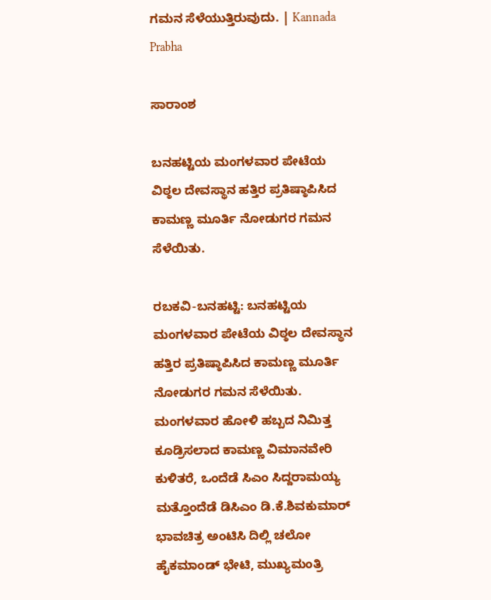ಗಮನ ಸೆಳೆಯುತ್ತಿರುವುದು. | Kannada Prabha

ಸಾರಾಂಶ

ಬನಹಟ್ಟಿಯ ಮಂಗಳವಾರ ಪೇಟೆಯ ವಿಠ್ಠಲ ದೇವಸ್ಥಾನ ಹತ್ತಿರ ಪ್ರತಿಷ್ಠಾಪಿಸಿದ ಕಾಮಣ್ಣ ಮೂರ್ತಿ ನೋಡುಗರ ಗಮನ ಸೆಳೆಯಿತು.

ರಬಕವಿ-ಬನಹಟ್ಟಿ: ಬನಹಟ್ಟಿಯ ಮಂಗಳವಾರ ಪೇಟೆಯ ವಿಠ್ಠಲ ದೇವಸ್ಥಾನ ಹತ್ತಿರ ಪ್ರತಿಷ್ಠಾಪಿಸಿದ ಕಾಮಣ್ಣ ಮೂರ್ತಿ ನೋಡುಗರ ಗಮನ ಸೆಳೆಯಿತು. ಮಂಗಳವಾರ ಹೋಳಿ ಹಬ್ಬದ ನಿಮಿತ್ತ ಕೂಡ್ರಿಸಲಾದ ಕಾಮಣ್ಣ ವಿಮಾನವೇರಿ ಕುಳಿತರೆ, ಒಂದೆಡೆ ಸಿಎಂ ಸಿದ್ದರಾಮಯ್ಯ ಮತ್ತೊಂದೆಡೆ ಡಿಸಿಎಂ ಡಿ.ಕೆ.ಶಿವಕುಮಾರ್‌ ಭಾವಚಿತ್ರ ಅಂಟಿಸಿ ದಿಲ್ಲಿ ಚಲೋ ಹೈಕಮಾಂಡ್ ಭೇಟಿ, ಮುಖ್ಯಮಂತ್ರಿ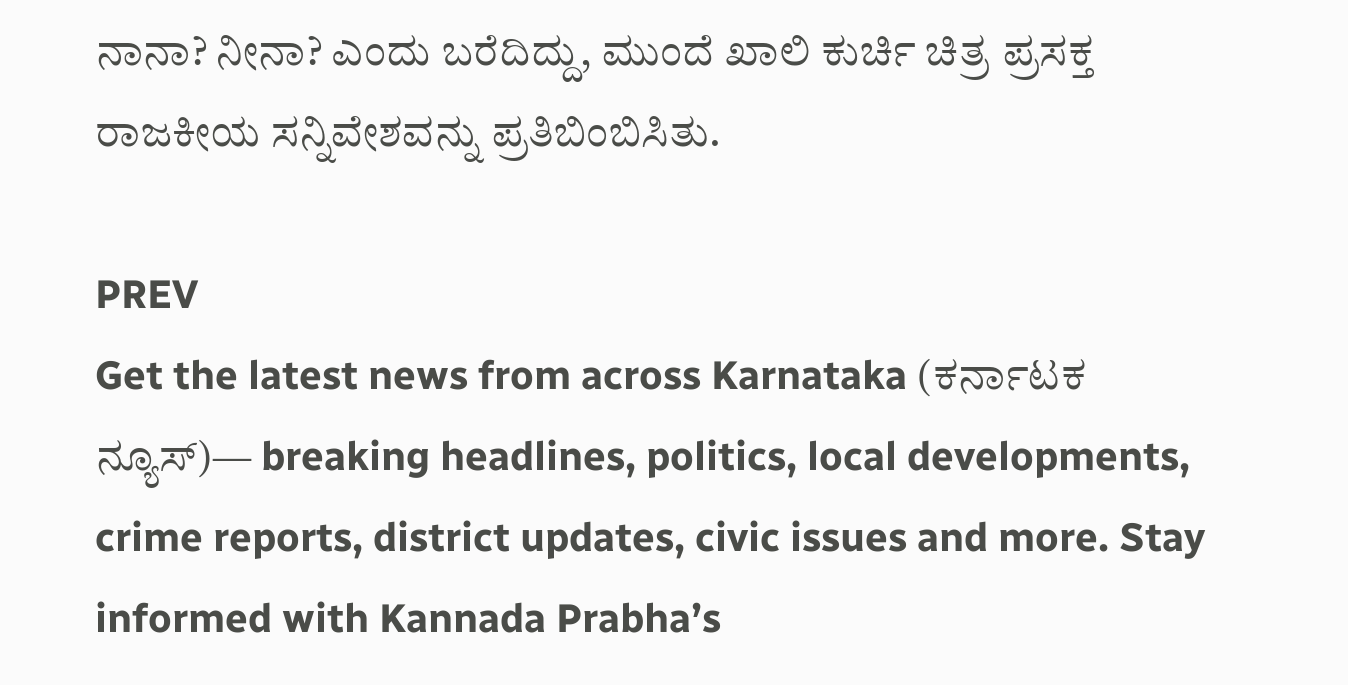ನಾನಾ? ನೀನಾ? ಎಂದು ಬರೆದಿದ್ದು, ಮುಂದೆ ಖಾಲಿ ಕುರ್ಚಿ ಚಿತ್ರ ಪ್ರಸಕ್ತ ರಾಜಕೀಯ ಸನ್ನಿವೇಶವನ್ನು ಪ್ರತಿಬಿಂಬಿಸಿತು.

PREV
Get the latest news from across Karnataka (ಕರ್ನಾಟಕ ನ್ಯೂಸ್)— breaking headlines, politics, local developments, crime reports, district updates, civic issues and more. Stay informed with Kannada Prabha’s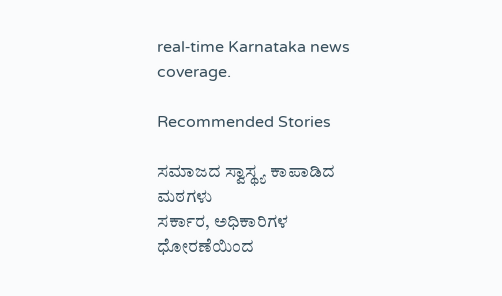real‑time Karnataka news coverage.

Recommended Stories

ಸಮಾಜದ ಸ್ವಾಸ್ಥ್ಯ ಕಾಪಾಡಿದ ಮಠಗಳು
ಸರ್ಕಾರ, ಅಧಿಕಾರಿಗಳ ಧೋರಣೆಯಿಂದ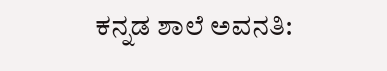ಕನ್ನಡ ಶಾಲೆ ಅವನತಿ: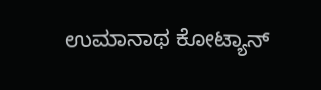ಉಮಾನಾಥ ಕೋಟ್ಯಾನ್‌